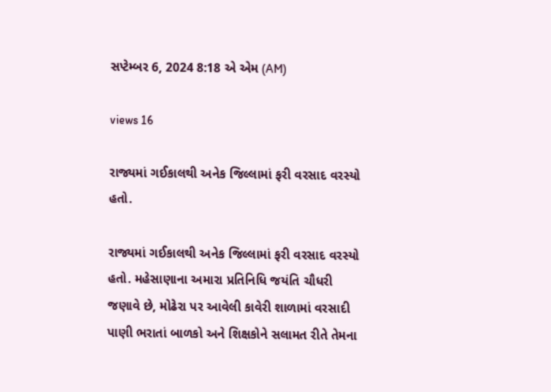સપ્ટેમ્બર 6, 2024 8:18 એ એમ (AM)

views 16

રાજ્યમાં ગઈકાલથી અનેક જિલ્લામાં ફરી વરસાદ વરસ્યો હતો.

રાજ્યમાં ગઈકાલથી અનેક જિલ્લામાં ફરી વરસાદ વરસ્યો હતો. મહેસાણાના અમારા પ્રતિનિધિ જયંતિ ચૌધરી જણાવે છે, મોઢેરા પર આવેલી કાવેરી શાળામાં વરસાદી પાણી ભરાતાં બાળકો અને શિક્ષકોને સલામત રીતે તેમના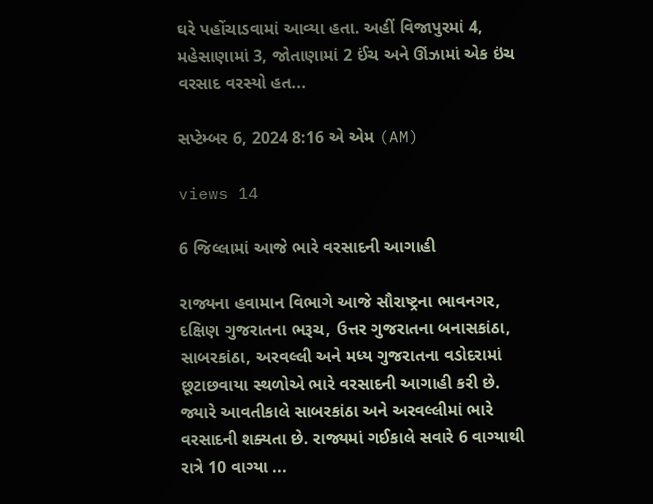ઘરે પહોંચાડવામાં આવ્યા હતા. અહીં વિજાપુરમાં 4, મહેસાણામાં 3, જોતાણામાં 2 ઈંચ અને ઊંઝામાં એક ઇંચ વરસાદ વરસ્યો હત...

સપ્ટેમ્બર 6, 2024 8:16 એ એમ (AM)

views 14

6 જિલ્લામાં આજે ભારે વરસાદની આગાહી

રાજ્યના હવામાન વિભાગે આજે સૌરાષ્ટ્રના ભાવનગર, દક્ષિણ ગુજરાતના ભરૂચ, ઉત્તર ગુજરાતના બનાસકાંઠા, સાબરકાંઠા, અરવલ્લી અને મધ્ય ગુજરાતના વડોદરામાં છૂટાછવાયા સ્થળોએ ભારે વરસાદની આગાહી કરી છે. જ્યારે આવતીકાલે સાબરકાંઠા અને અરવલ્લીમાં ભારે વરસાદની શક્યતા છે. રાજ્યમાં ગઈકાલે સવારે 6 વાગ્યાથી રાત્રે 10 વાગ્યા ...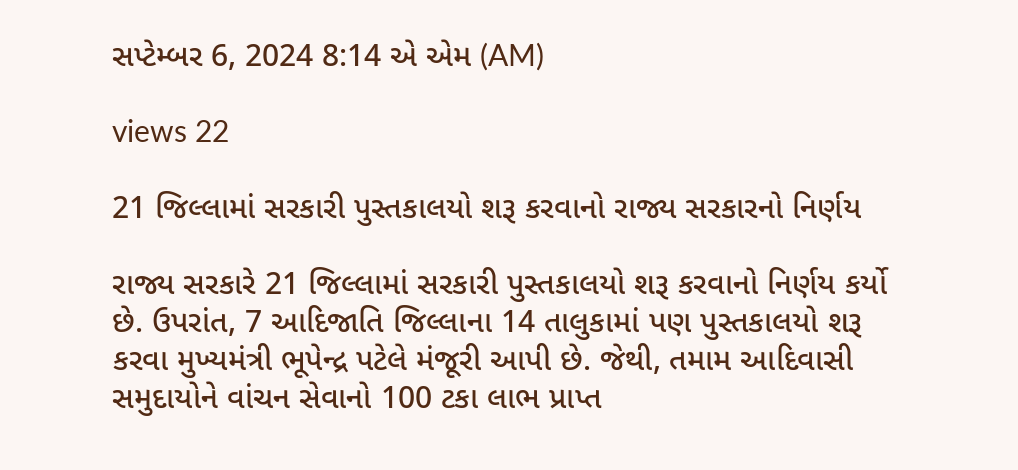સપ્ટેમ્બર 6, 2024 8:14 એ એમ (AM)

views 22

21 જિલ્લામાં સરકારી પુસ્તકાલયો શરૂ કરવાનો રાજ્ય સરકારનો નિર્ણય

રાજ્ય સરકારે 21 જિલ્લામાં સરકારી પુસ્તકાલયો શરૂ કરવાનો નિર્ણય કર્યો છે. ઉપરાંત, 7 આદિજાતિ જિલ્લાના 14 તાલુકામાં પણ પુસ્તકાલયો શરૂ કરવા મુખ્યમંત્રી ભૂપેન્દ્ર પટેલે મંજૂરી આપી છે. જેથી, તમામ આદિવાસી સમુદાયોને વાંચન સેવાનો 100 ટકા લાભ પ્રાપ્ત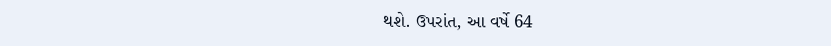થશે. ઉપરાંત, આ વર્ષે 64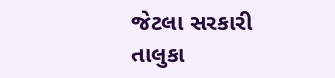જેટલા સરકારી તાલુકા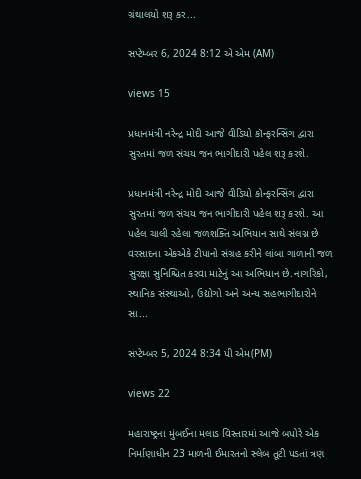ગ્રંથાલયો શરૂ કર...

સપ્ટેમ્બર 6, 2024 8:12 એ એમ (AM)

views 15

પ્રધાનમંત્રી નરેન્દ્ર મોદી આજે વીડિયો કૉન્ફરન્સિંગ દ્વારા સુરતમાં જળ સંચય જન ભાગીદારી પહેલ શરૂ કરશે.

પ્રધાનમંત્રી નરેન્દ્ર મોદી આજે વીડિયો કોન્ફરન્સિંગ દ્વારા સુરતમાં જળ સંચય જન ભાગીદારી પહેલ શરૂ કરશે. આ પહેલ ચાલી રહેલા જળશક્તિ અભિયાન સાથે સંલગ્ન છે વરસાદના એકએકે ટીપાનો સંગ્રહ કરીને લાંબા ગાળાની જળ સુરક્ષા સુનિશ્ચિત કરવા માટેનું આ અભિયાન છે.નાગરિકો, સ્થાનિક સંસ્થાઓ, ઉદ્યોગો અને અન્ય સહભાગીદારોને સા...

સપ્ટેમ્બર 5, 2024 8:34 પી એમ(PM)

views 22

મહારાષ્ટ્રના મુંબઈના મલાડ વિસ્તારમાં આજે બપોરે એક નિર્માણાધીન 23 માળની ઈમારતનો સ્લેબ તૂટી પડતાં ત્રણ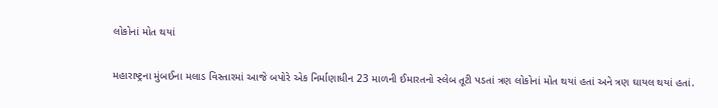લોકોનાં મોત થયાં

મહારાષ્ટ્રના મુંબઈના મલાડ વિસ્તારમાં આજે બપોરે એક નિર્માણાધીન 23 માળની ઈમારતનો સ્લેબ તૂટી પડતાં ત્રણ લોકોનાં મોત થયાં હતાં અને ત્રણ ઘાયલ થયાં હતાં.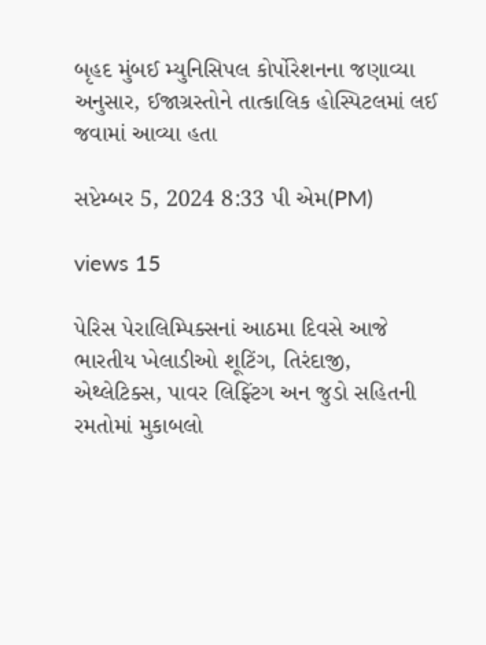બૃહદ મુંબઈ મ્યુનિસિપલ કોર્પોરેશનના જણાવ્યા અનુસાર, ઈજાગ્રસ્તોને તાત્કાલિક હોસ્પિટલમાં લઈ જવામાં આવ્યા હતા

સપ્ટેમ્બર 5, 2024 8:33 પી એમ(PM)

views 15

પેરિસ પેરાલિમ્પિક્સનાં આઠમા દિવસે આજે ભારતીય ખેલાડીઓ શૂટિંગ, તિરંદાજી, એથ્લેટિક્સ, પાવર લિફ્ટિંગ અન જુડો સહિતની રમતોમાં મુકાબલો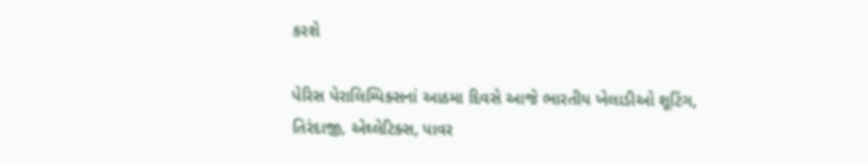કરશે

પેરિસ પેરાલિમ્પિક્સનાં આઠમા દિવસે આજે ભારતીય ખેલાડીઓ શૂટિંગ, તિરંદાજી, એથ્લેટિક્સ, પાવર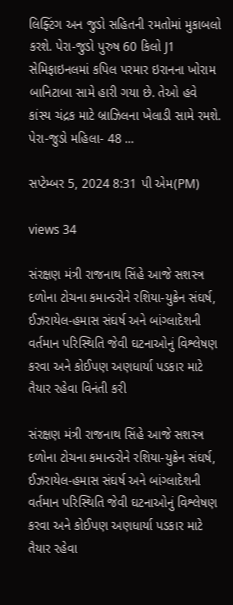લિફ્ટિંગ અન જુડો સહિતની રમતોમાં મુકાબલો કરશે. પેરા-જુડો પુરુષ 60 કિલો J1 સેમિફાઇનલમાં કપિલ પરમાર ઇરાનના ખોરામ બાનિટાબા સામે હારી ગયા છે. તેઓ હવે કાંસ્ય ચંદ્રક માટે બ્રાઝિલના ખેલાડી સામે રમશે. પેરા-જુડો મહિલા- 48 ...

સપ્ટેમ્બર 5, 2024 8:31 પી એમ(PM)

views 34

સંરક્ષણ મંત્રી રાજનાથ સિંહે આજે સશસ્ત્ર દળોના ટોચના કમાન્ડરોને રશિયા-યુક્રેન સંઘર્ષ, ઈઝરાયેલ-હમાસ સંઘર્ષ અને બાંગ્લાદેશની વર્તમાન પરિસ્થિતિ જેવી ઘટનાઓનું વિશ્લેષણ કરવા અને કોઈપણ અણધાર્યા પડકાર માટે તૈયાર રહેવા વિનંતી કરી

સંરક્ષણ મંત્રી રાજનાથ સિંહે આજે સશસ્ત્ર દળોના ટોચના કમાન્ડરોને રશિયા-યુક્રેન સંઘર્ષ, ઈઝરાયેલ-હમાસ સંઘર્ષ અને બાંગ્લાદેશની વર્તમાન પરિસ્થિતિ જેવી ઘટનાઓનું વિશ્લેષણ કરવા અને કોઈપણ અણધાર્યા પડકાર માટે તૈયાર રહેવા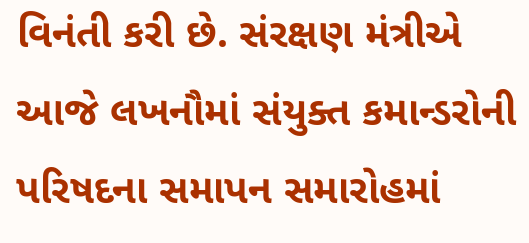વિનંતી કરી છે. સંરક્ષણ મંત્રીએ આજે લખનૌમાં સંયુક્ત કમાન્ડરોની પરિષદના સમાપન સમારોહમાં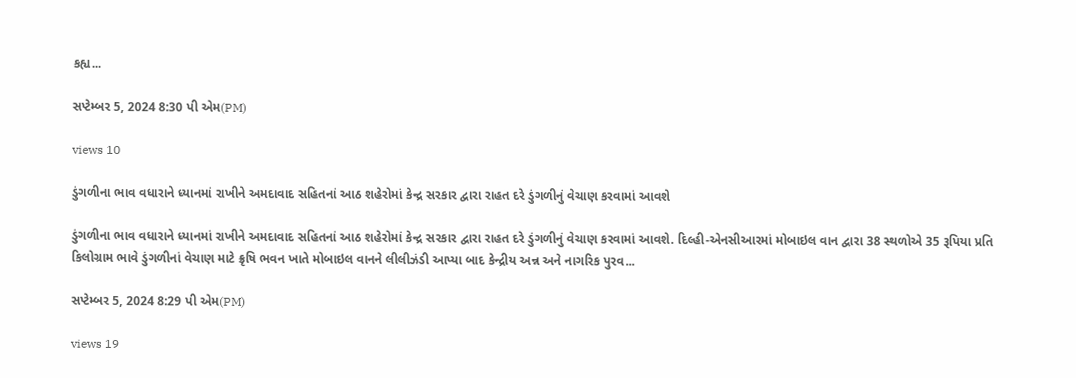કહ્ય...

સપ્ટેમ્બર 5, 2024 8:30 પી એમ(PM)

views 10

ડુંગળીના ભાવ વધારાને ધ્યાનમાં રાખીને અમદાવાદ સહિતનાં આઠ શહેરોમાં કેન્દ્ર સરકાર દ્વારા રાહત દરે ડુંગળીનું વેચાણ કરવામાં આવશે

ડુંગળીના ભાવ વધારાને ધ્યાનમાં રાખીને અમદાવાદ સહિતનાં આઠ શહેરોમાં કેન્દ્ર સરકાર દ્વારા રાહત દરે ડુંગળીનું વેચાણ કરવામાં આવશે. દિલ્હી-એનસીઆરમાં મોબાઇલ વાન દ્વારા 38 સ્થળોએ 35 રૂપિયા પ્રતિ કિલોગ્રામ ભાવે ડુંગળીનાં વેચાણ માટે ક્રૃષિ ભવન ખાતે મોબાઇલ વાનને લીલીઝંડી આપ્યા બાદ કેન્દ્રીય અન્ન અને નાગરિક પુરવ...

સપ્ટેમ્બર 5, 2024 8:29 પી એમ(PM)

views 19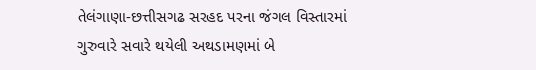તેલંગાણા-છત્તીસગઢ સરહદ પરના જંગલ વિસ્તારમાં ગુરુવારે સવારે થયેલી અથડામણમાં બે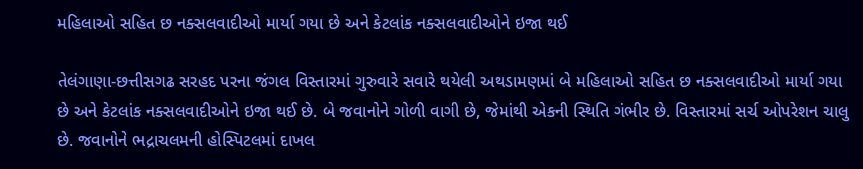મહિલાઓ સહિત છ નક્સલવાદીઓ માર્યા ગયા છે અને કેટલાંક નક્સલવાદીઓને ઇજા થઈ

તેલંગાણા-છત્તીસગઢ સરહદ પરના જંગલ વિસ્તારમાં ગુરુવારે સવારે થયેલી અથડામણમાં બે મહિલાઓ સહિત છ નક્સલવાદીઓ માર્યા ગયા છે અને કેટલાંક નક્સલવાદીઓને ઇજા થઈ છે. બે જવાનોને ગોળી વાગી છે, જેમાંથી એકની સ્થિતિ ગંભીર છે. વિસ્તારમાં સર્ચ ઓપરેશન ચાલુ છે. જવાનોને ભદ્રાચલમની હોસ્પિટલમાં દાખલ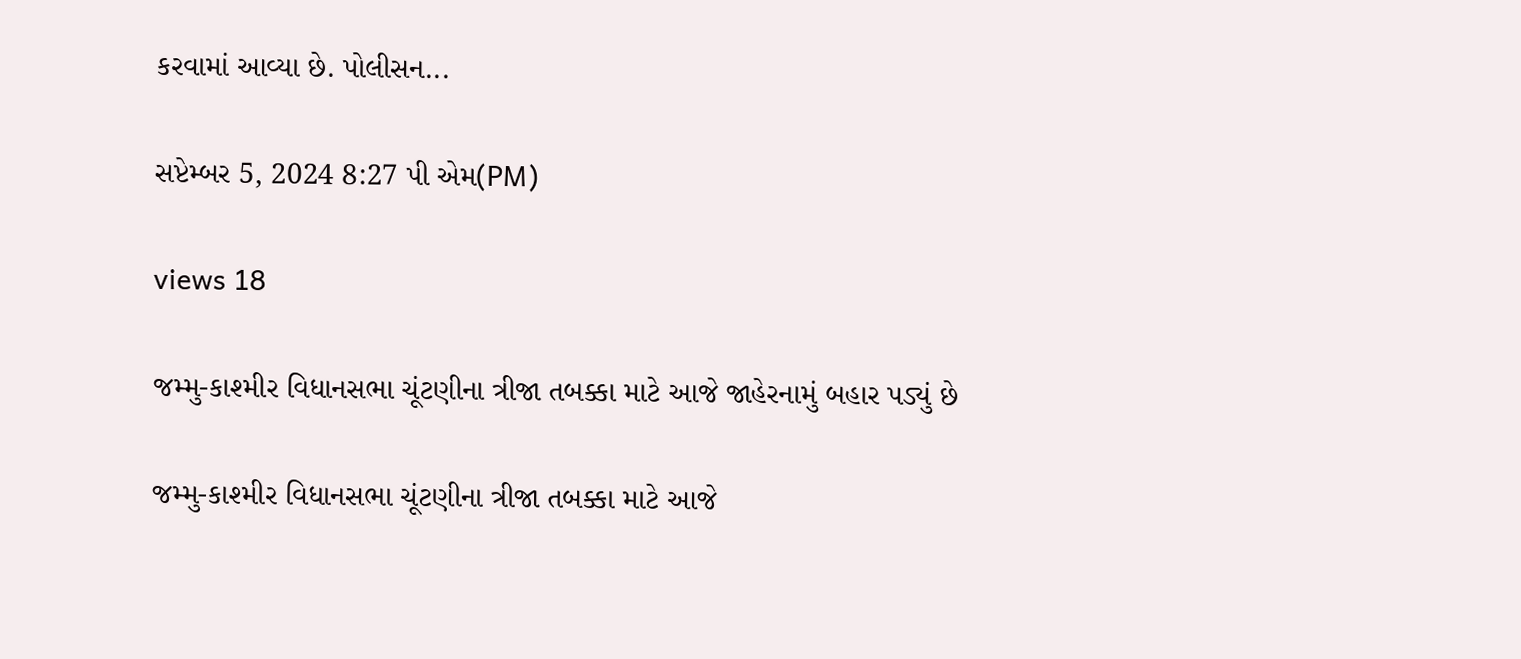કરવામાં આવ્યા છે. પોલીસન...

સપ્ટેમ્બર 5, 2024 8:27 પી એમ(PM)

views 18

જમ્મુ-કાશ્મીર વિધાનસભા ચૂંટણીના ત્રીજા તબક્કા માટે આજે જાહેરનામું બહાર પડ્યું છે

જમ્મુ-કાશ્મીર વિધાનસભા ચૂંટણીના ત્રીજા તબક્કા માટે આજે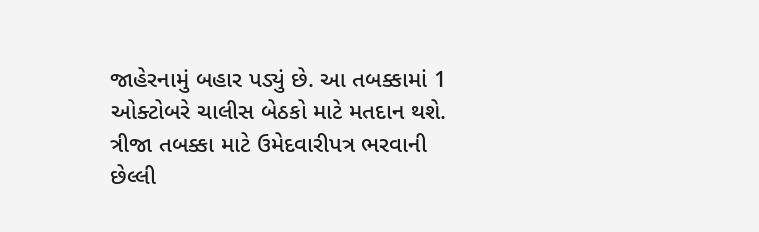જાહેરનામું બહાર પડ્યું છે. આ તબક્કામાં 1 ઓક્ટોબરે ચાલીસ બેઠકો માટે મતદાન થશે. ત્રીજા તબક્કા માટે ઉમેદવારીપત્ર ભરવાની છેલ્લી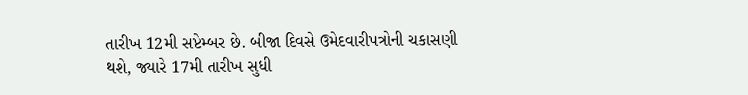તારીખ 12મી સપ્ટેમ્બર છે. બીજા દિવસે ઉમેદવારીપત્રોની ચકાસણી થશે, જ્યારે 17મી તારીખ સુધી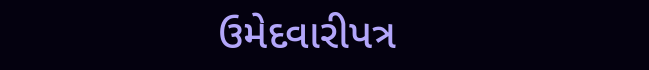ઉમેદવારીપત્ર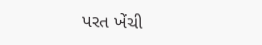પરત ખેંચી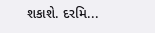શકાશે. દરમિ...